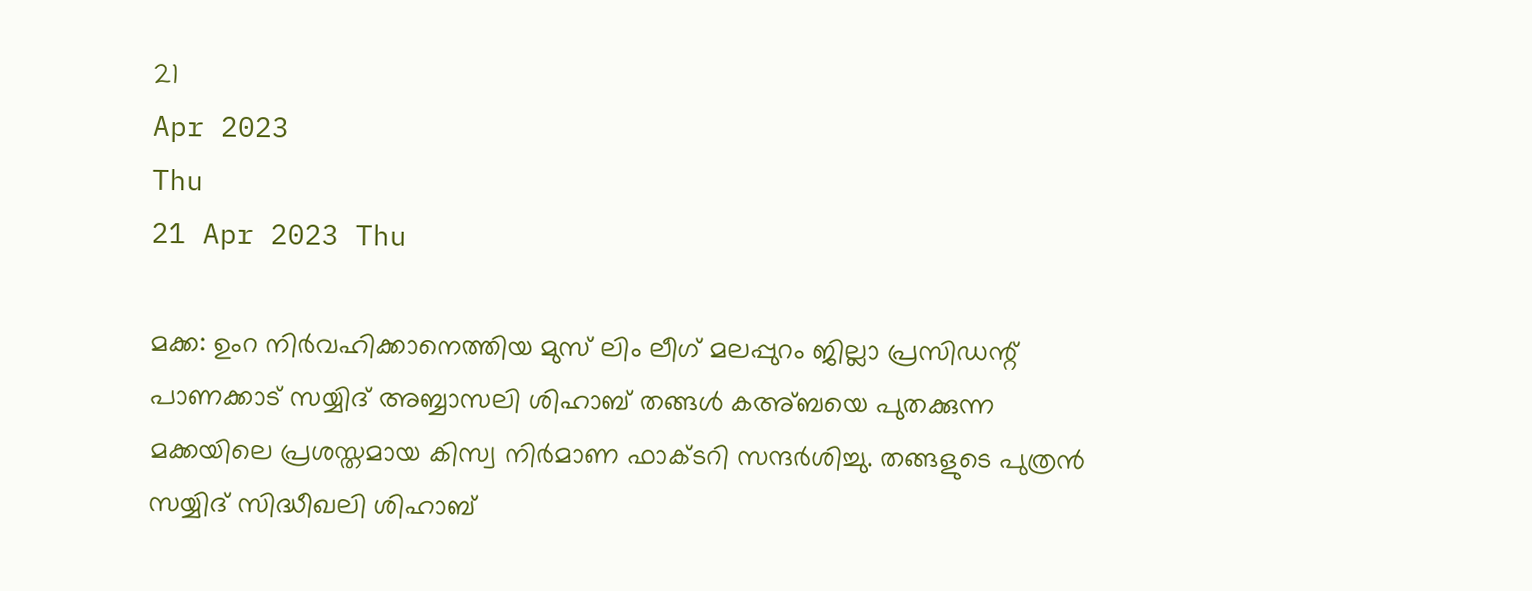21
Apr 2023
Thu
21 Apr 2023 Thu

മക്ക: ഉംറ നിര്‍വഹിക്കാനെത്തിയ മുസ് ലിം ലീഗ് മലപ്പുറം ജില്ലാ പ്രസിഡന്റ് പാണക്കാട് സയ്യിദ് അബ്ബാസലി ശിഹാബ് തങ്ങള്‍ കഅ്ബയെ പുതക്കുന്ന മക്കയിലെ പ്രശസ്തമായ കിസ്വ നിര്‍മാണ ഫാക്ടറി സന്ദര്‍ശിച്ചു. തങ്ങളുടെ പുത്രന്‍ സയ്യിദ് സിദ്ധീഖലി ശിഹാബ്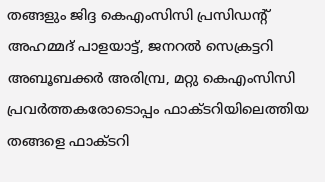തങ്ങളും ജിദ്ദ കെഎംസിസി പ്രസിഡന്റ് അഹമ്മദ് പാളയാട്ട്, ജനറല്‍ സെക്രട്ടറി അബൂബക്കര്‍ അരിമ്പ്ര, മറ്റു കെഎംസിസി പ്രവര്‍ത്തകരോടൊപ്പം ഫാക്ടറിയിലെത്തിയ തങ്ങളെ ഫാക്ടറി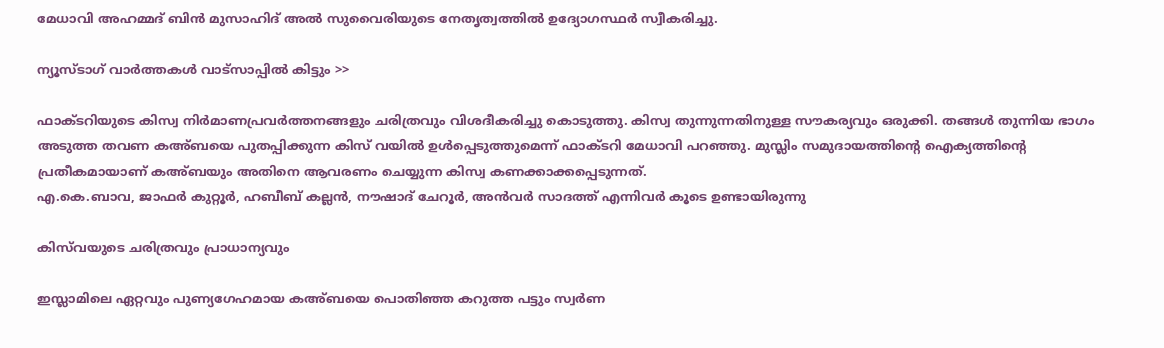മേധാവി അഹമ്മദ് ബിന്‍ മുസാഹിദ് അല്‍ സുവൈരിയുടെ നേതൃത്വത്തില്‍ ഉദ്യോഗസ്ഥര്‍ സ്വീകരിച്ചു.

ന്യൂസ്ടാഗ് വാര്‍ത്തകള്‍ വാട്‌സാപ്പില്‍ കിട്ടും >>

ഫാക്ടറിയുടെ കിസ്വ നിര്‍മാണപ്രവര്‍ത്തനങ്ങളും ചരിത്രവും വിശദീകരിച്ചു കൊടുത്തു. കിസ്വ തുന്നുന്നതിനുള്ള സൗകര്യവും ഒരുക്കി. തങ്ങള്‍ തുന്നിയ ഭാഗം അടുത്ത തവണ കഅ്ബയെ പുതപ്പിക്കുന്ന കിസ് വയില്‍ ഉള്‍പ്പെടുത്തുമെന്ന് ഫാക്ടറി മേധാവി പറഞ്ഞു. മുസ്ലിം സമുദായത്തിന്റെ ഐക്യത്തിന്റെ പ്രതീകമായാണ് കഅ്ബയും അതിനെ ആവരണം ചെയ്യുന്ന കിസ്വ കണക്കാക്കപ്പെടുന്നത്.
എ.കെ.ബാവ, ജാഫര്‍ കുറ്റൂര്‍, ഹബീബ് കല്ലന്‍, നൗഷാദ് ചേറൂര്‍, അന്‍വര്‍ സാദത്ത് എന്നിവര്‍ കൂടെ ഉണ്ടായിരുന്നു

കിസ്‌വയുടെ ചരിത്രവും പ്രാധാന്യവും

ഇസ്ലാമിലെ ഏറ്റവും പുണ്യഗേഹമായ കഅ്ബയെ പൊതിഞ്ഞ കറുത്ത പട്ടും സ്വര്‍ണ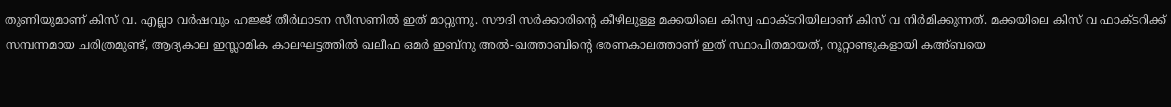തുണിയുമാണ് കിസ് വ. എല്ലാ വര്‍ഷവും ഹജ്ജ് തീര്‍ഥാടന സീസണില്‍ ഇത് മാറ്റുന്നു. സൗദി സര്‍ക്കാരിന്റെ കീഴിലുള്ള മക്കയിലെ കിസ്വ ഫാക്ടറിയിലാണ് കിസ് വ നിര്‍മിക്കുന്നത്. മക്കയിലെ കിസ് വ ഫാക്ടറിക്ക് സമ്പന്നമായ ചരിത്രമുണ്ട്, ആദ്യകാല ഇസ്ലാമിക കാലഘട്ടത്തില്‍ ഖലീഫ ഒമര്‍ ഇബ്‌നു അല്‍-ഖത്താബിന്റെ ഭരണകാലത്താണ് ഇത് സ്ഥാപിതമായത്, നൂറ്റാണ്ടുകളായി കഅ്ബയെ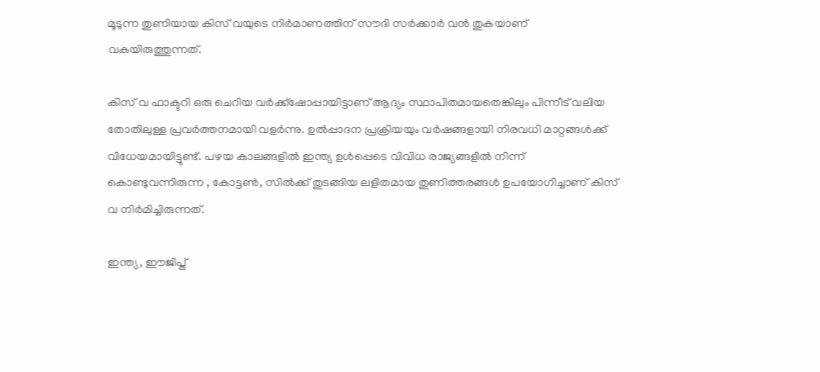മൂടുന്ന തുണിയായ കിസ് വയുടെ നിര്‍മാണത്തിന് സൗദി സര്‍ക്കാര്‍ വന്‍ തുകയാണ് വകയിരുത്തുന്നത്.

കിസ് വ ഫാക്ടറി ഒരു ചെറിയ വര്‍ക്ക്ഷോപ്പായിട്ടാണ് ആദ്യം സ്ഥാപിതമായതെങ്കിലും പിന്നീട് വലിയ തോതിലുള്ള പ്രവര്‍ത്തനമായി വളര്‍ന്നു. ഉല്‍പ്പാദന പ്രക്രിയയും വര്‍ഷങ്ങളായി നിരവധി മാറ്റങ്ങള്‍ക്ക് വിധേയമായിട്ടുണ്ട്. പഴയ കാലങ്ങളില്‍ ഇന്ത്യ ഉള്‍പ്പെടെ വിവിധ രാജ്യങ്ങളില്‍ നിന്ന് കൊണ്ടുവന്നിരുന്ന , കോട്ടണ്‍, സില്‍ക്ക് തുടങ്ങിയ ലളിതമായ തുണിത്തരങ്ങള്‍ ഉപയോഗിച്ചാണ് കിസ് വ നിര്‍മിച്ചിരുന്നത്.

ഇന്ത്യ, ഈജിപ്ത്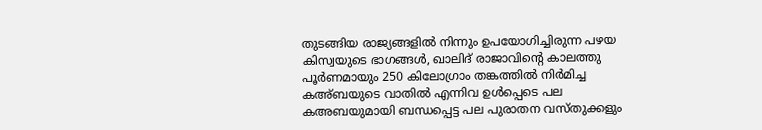തുടങ്ങിയ രാജ്യങ്ങളില്‍ നിന്നും ഉപയോഗിച്ചിരുന്ന പഴയ കിസ്വയുടെ ഭാഗങ്ങള്‍, ഖാലിദ് രാജാവിന്റെ കാലത്തു പൂര്‍ണമായും 250 കിലോഗ്രാം തങ്കത്തില്‍ നിര്‍മിച്ച കഅ്ബയുടെ വാതില്‍ എന്നിവ ഉള്‍പ്പെടെ പല കഅബയുമായി ബന്ധപ്പെട്ട പല പുരാതന വസ്തുക്കളും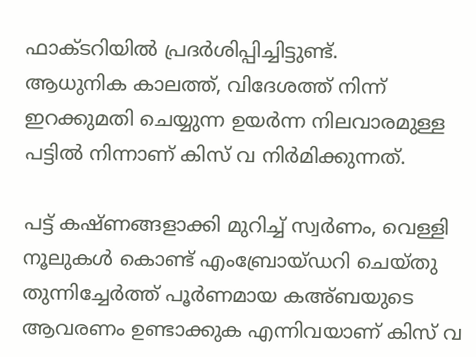ഫാക്ടറിയില്‍ പ്രദര്‍ശിപ്പിച്ചിട്ടുണ്ട്.
ആധുനിക കാലത്ത്, വിദേശത്ത് നിന്ന് ഇറക്കുമതി ചെയ്യുന്ന ഉയര്‍ന്ന നിലവാരമുള്ള പട്ടില്‍ നിന്നാണ് കിസ് വ നിര്‍മിക്കുന്നത്.

പട്ട് കഷ്ണങ്ങളാക്കി മുറിച്ച് സ്വര്‍ണം, വെള്ളി നൂലുകള്‍ കൊണ്ട് എംബ്രോയ്ഡറി ചെയ്തു തുന്നിച്ചേര്‍ത്ത് പൂര്‍ണമായ കഅ്ബയുടെ ആവരണം ഉണ്ടാക്കുക എന്നിവയാണ് കിസ് വ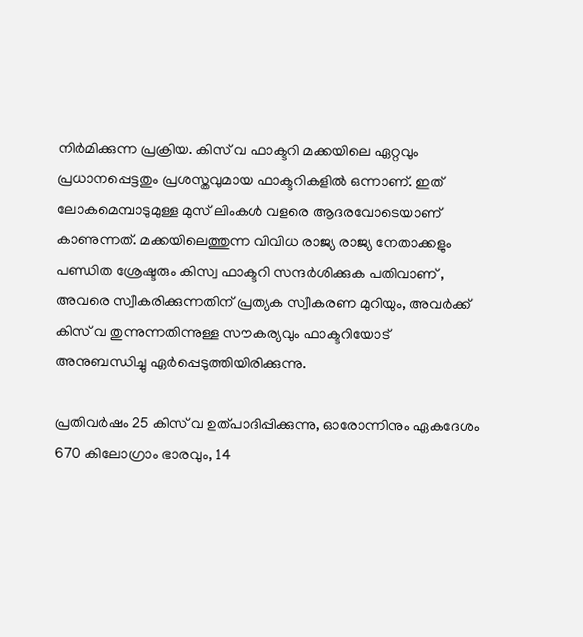നിര്‍മിക്കുന്ന പ്രക്രിയ. കിസ് വ ഫാക്ടറി മക്കയിലെ ഏറ്റവും പ്രധാനപ്പെട്ടതും പ്രശസ്തവുമായ ഫാക്ടറികളില്‍ ഒന്നാണ്. ഇത് ലോകമെമ്പാടുമുള്ള മുസ് ലിംകള്‍ വളരെ ആദരവോടെയാണ് കാണുന്നത്. മക്കയിലെത്തുന്ന വിവിധ രാജ്യ രാജ്യ നേതാക്കളും പണ്ഡിത ശ്രേഷ്ടരും കിസ്വ ഫാക്ടറി സന്ദര്‍ശിക്കുക പതിവാണ് , അവരെ സ്വീകരിക്കുന്നതിന് പ്രത്യക സ്വീകരണ മുറിയും, അവര്‍ക്ക് കിസ് വ തുന്നുന്നതിന്നുള്ള സൗകര്യവും ഫാക്ടറിയോട് അനുബന്ധിച്ചു ഏര്‍പ്പെടുത്തിയിരിക്കുന്നു.

പ്രതിവര്‍ഷം 25 കിസ് വ ഉത്പാദിപ്പിക്കുന്നു, ഓരോന്നിനും ഏകദേശം 670 കിലോഗ്രാം ഭാരവും, 14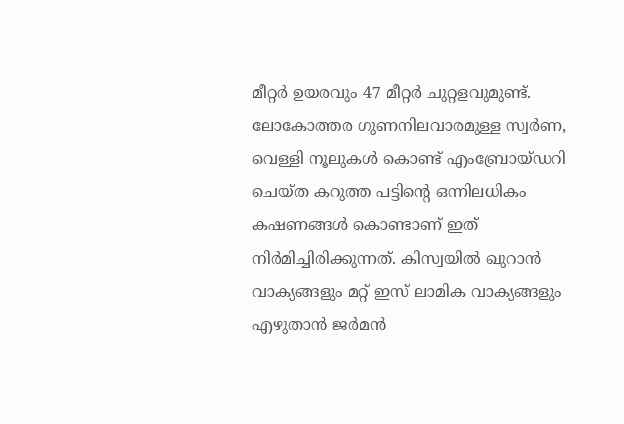മീറ്റര്‍ ഉയരവും 47 മീറ്റര്‍ ചുറ്റളവുമുണ്ട്. ലോകോത്തര ഗുണനിലവാരമുള്ള സ്വര്‍ണ, വെള്ളി നൂലുകള്‍ കൊണ്ട് എംബ്രോയ്ഡറി ചെയ്ത കറുത്ത പട്ടിന്റെ ഒന്നിലധികം കഷണങ്ങള്‍ കൊണ്ടാണ് ഇത് നിര്‍മിച്ചിരിക്കുന്നത്. കിസ്വയില്‍ ഖുറാന്‍ വാക്യങ്ങളും മറ്റ് ഇസ് ലാമിക വാക്യങ്ങളും എഴുതാന്‍ ജര്‍മന്‍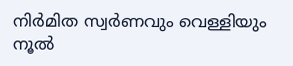നിര്‍മിത സ്വര്‍ണവും വെള്ളിയും നൂല്‍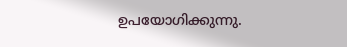ഉപയോഗിക്കുന്നു.